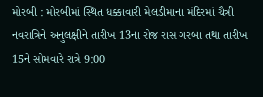મોરબી : મોરબીમાં સ્થિત ધક્કાવારી મેલડીમાના મંદિરમાં ચૈત્રી નવરાત્રિને અનુલક્ષીને તારીખ 13ના રોજ રાસ ગરબા તથા તારીખ 15ને સોમવારે રાત્રે 9:00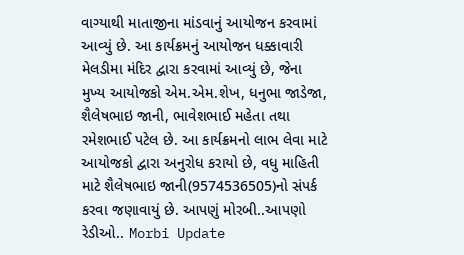વાગ્યાથી માતાજીના માંડવાનું આયોજન કરવામાં આવ્યું છે. આ કાર્યક્રમનું આયોજન ધક્કાવારી મેલડીમા મંદિર દ્વારા કરવામાં આવ્યું છે, જેના મુખ્ય આયોજકો એમ.એમ.શેખ, ધનુભા જાડેજા, શૈલેષભાઇ જાની, ભાવેશભાઈ મહેતા તથા રમેશભાઈ પટેલ છે. આ કાર્યક્રમનો લાભ લેવા માટે આયોજકો દ્વારા અનુરોધ કરાયો છે, વધુ માહિતી માટે શૈલેષભાઇ જાની(9574536505)નો સંપર્ક કરવા જણાવાયું છે. આપણું મોરબી..આપણો રેડીઓ.. Morbi Update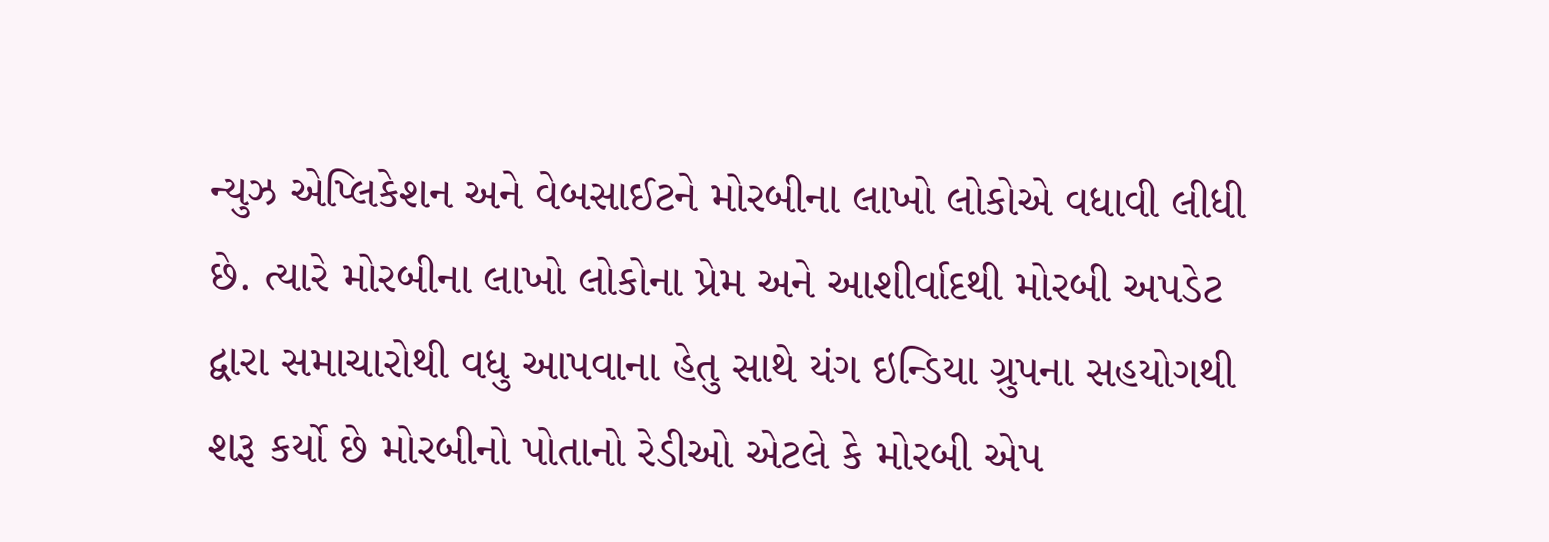ન્યુઝ એપ્લિકેશન અને વેબસાઈટને મોરબીના લાખો લોકોએ વધાવી લીધી છે. ત્યારે મોરબીના લાખો લોકોના પ્રેમ અને આશીર્વાદથી મોરબી અપડેટ દ્વારા સમાચારોથી વધુ આપવાના હેતુ સાથે યંગ ઇન્ડિયા ગ્રુપના સહયોગથી શરૂ કર્યો છે મોરબીનો પોતાનો રેડીઓ એટલે કે મોરબી એપ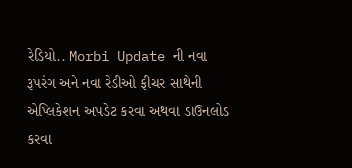રેડિયો.. Morbi Update ની નવા રૂપરંગ અને નવા રેડીઓ ફીચર સાથેની એપ્લિકેશન અપડેટ કરવા અથવા ડાઉનલોડ કરવા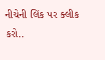નીચેની લિંક પર ક્લીક કરો..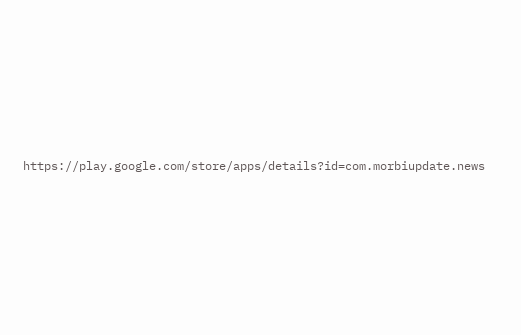https://play.google.com/store/apps/details?id=com.morbiupdate.news